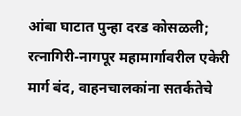आंबा घाटात पुन्हा दरड कोसळली; रत्नागिरी-नागपूर महामार्गावरील एकेरी मार्ग बंद, वाहनचालकांना सतर्कतेचे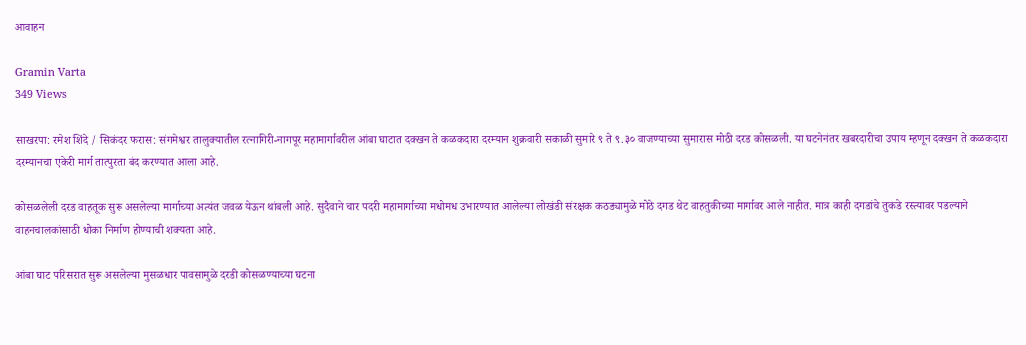आवाहन

Gramin Varta
349 Views

साखरपा: रमेश शिंदे / सिकंदर फरास: संगमेश्वर तालुक्यातील रत्नागिरी-नागपूर महामार्गावरील आंबा घाटात दक्खन ते कळकदारा दरम्यान शुक्रवारी सकाळी सुमारे ९ ते ९.३० वाजण्याच्या सुमारास मोठी दरड कोसळली. या घटनेनंतर खबरदारीचा उपाय म्हणून दक्खन ते कळकदारा दरम्यानचा एकेरी मार्ग तात्पुरता बंद करण्यात आला आहे.

कोसळलेली दरड वाहतूक सुरू असलेल्या मार्गाच्या अत्यंत जवळ येऊन थांबली आहे. सुदैवाने चार पदरी महामार्गाच्या मधोमध उभारण्यात आलेल्या लोखंडी संरक्षक कठड्यामुळे मोठे दगड थेट वाहतुकीच्या मार्गावर आले नाहीत. मात्र काही दगडांचे तुकडे रस्त्यावर पडल्याने वाहनचालकांसाठी धोका निर्माण होण्याची शक्यता आहे.

आंबा घाट परिसरात सुरू असलेल्या मुसळधार पावसामुळे दरडी कोसळण्याच्या घटना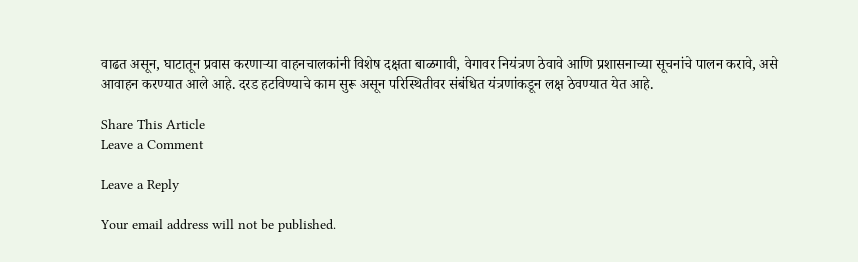वाढत असून, घाटातून प्रवास करणाऱ्या वाहनचालकांनी विशेष दक्षता बाळगावी, वेगावर नियंत्रण ठेवावे आणि प्रशासनाच्या सूचनांचे पालन करावे, असे आवाहन करण्यात आले आहे. दरड हटविण्याचे काम सुरू असून परिस्थितीवर संबंधित यंत्रणांकडून लक्ष ठेवण्यात येत आहे.

Share This Article
Leave a Comment

Leave a Reply

Your email address will not be published.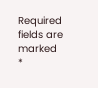Required fields are marked *